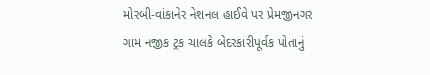મોરબી-વાંકાનેર નેશનલ હાઈવે પર પ્રેમજીનગર ગામ નજીક ટ્રક ચાલકે બેદરકારીપૂર્વક પોતાનું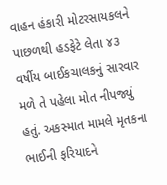વાહન હંકારી મોટરસાયકલને પાછળથી હડફેટે લેતા ૪૩ વર્ષીય બાઈકચાલકનું સારવાર મળે તે પહેલા મોત નીપજ્યું હતું. અકસ્માત મામલે મૃતકના ભાઈની ફરિયાદને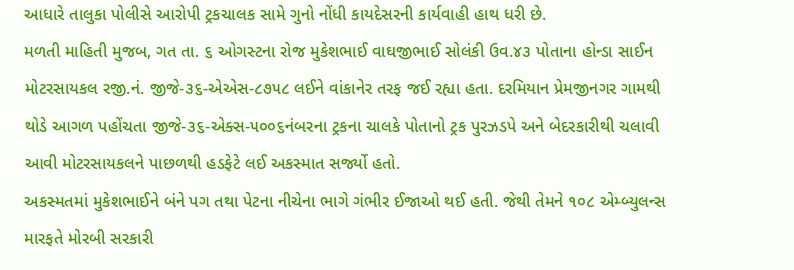આધારે તાલુકા પોલીસે આરોપી ટ્રકચાલક સામે ગુનો નોંધી કાયદેસરની કાર્યવાહી હાથ ધરી છે.
મળતી માહિતી મુજબ, ગત તા. ૬ ઓગસ્ટના રોજ મુકેશભાઈ વાઘજીભાઈ સોલંકી ઉવ.૪૩ પોતાના હોન્ડા સાઈન મોટરસાયકલ રજી.નં. જીજે-૩૬-એએસ-૮૭૫૮ લઈને વાંકાનેર તરફ જઈ રહ્યા હતા. દરમિયાન પ્રેમજીનગર ગામથી થોડે આગળ પહોંચતા જીજે-૩૬-એક્સ-૫૦૦૬નંબરના ટ્રકના ચાલકે પોતાનો ટ્રક પુરઝડપે અને બેદરકારીથી ચલાવી આવી મોટરસાયકલને પાછળથી હડફેટે લઈ અકસ્માત સર્જ્યો હતો.
અકસ્મતમાં મુકેશભાઈને બંને પગ તથા પેટના નીચેના ભાગે ગંભીર ઈજાઓ થઈ હતી. જેથી તેમને ૧૦૮ એમ્બ્યુલન્સ મારફતે મોરબી સરકારી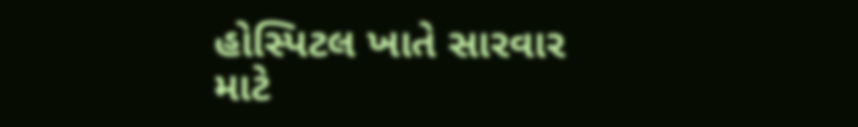હોસ્પિટલ ખાતે સારવાર માટે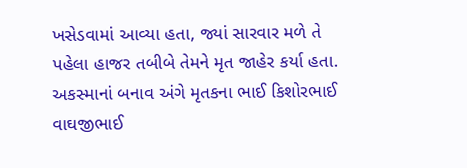ખસેડવામાં આવ્યા હતા, જ્યાં સારવાર મળે તે પહેલા હાજર તબીબે તેમને મૃત જાહેર કર્યા હતા.
અકસ્માનાં બનાવ અંગે મૃતકના ભાઈ કિશોરભાઈ વાઘજીભાઈ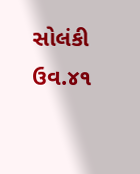સોલંકી ઉવ.૪૧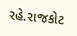રહે.રાજકોટ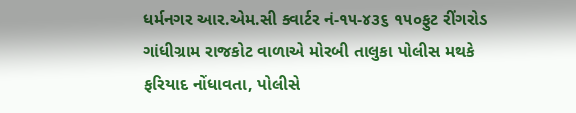ધર્મનગર આર.એમ.સી ક્વાર્ટર નં-૧૫-૪૩૬ ૧૫૦ફુટ રીંગરોડ ગાંધીગ્રામ રાજકોટ વાળાએ મોરબી તાલુકા પોલીસ મથકે ફરિયાદ નોંધાવતા, પોલીસે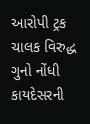આરોપી ટ્રક ચાલક વિરુદ્ધ ગુનો નોંધી કાયદેસરની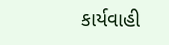કાર્યવાહી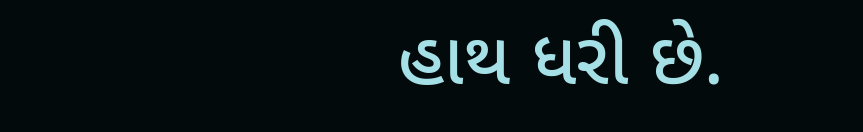હાથ ધરી છે.